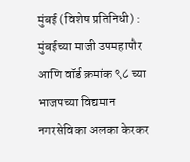मुंबई (विशेष प्रतिनिधी) : मुंबईच्या माजी उपमहापौर आणि वॉर्ड क्रमांक ९८ च्या भाजपच्या विद्यमान नगरसेविका अलका केरकर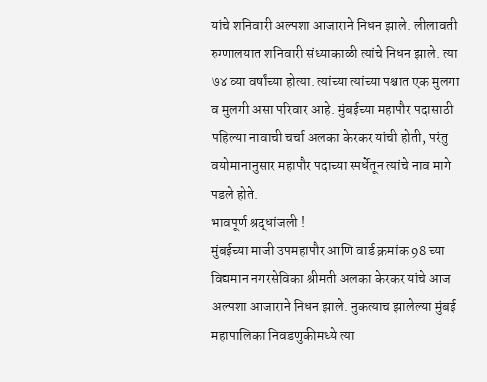यांचे शनिवारी अल्पशा आजाराने निधन झाले. लीलावती रुग्णालयात शनिवारी संध्याकाळी त्यांचे निधन झाले. त्या ७४ व्या वर्षांच्या होत्या. त्यांच्या त्यांच्या पश्चात एक मुलगा व मुलगी असा परिवार आहे. मुंबईच्या महापौर पदासाठी पहिल्या नावाची चर्चा अलका केरकर यांची होती, परंतु वयोमानानुसार महापौर पदाच्या स्पर्धेतून त्यांचे नाव मागे पडले होते.
भावपूर्ण श्रद्धांजली !
मुंबईच्या माजी उपमहापौर आणि वार्ड क्रमांक 98 च्या विद्यमान नगरसेविका श्रीमती अलका केरकर यांचे आज अल्पशा आजाराने निधन झाले. नुकत्याच झालेल्या मुंबई महापालिका निवडणुकीमध्ये त्या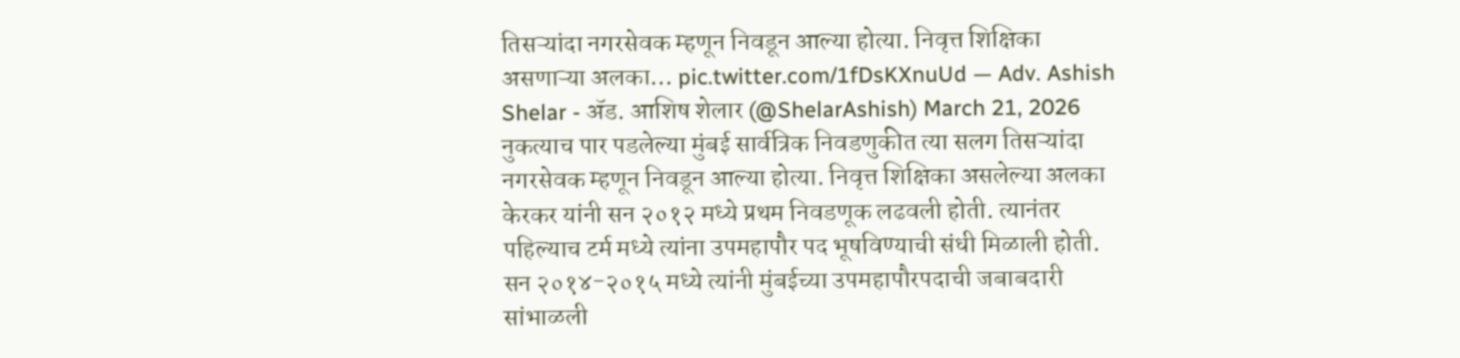तिसऱ्यांदा नगरसेवक म्हणून निवडून आल्या होत्या. निवृत्त शिक्षिका असणाऱ्या अलका… pic.twitter.com/1fDsKXnuUd — Adv. Ashish Shelar - ॲड. आशिष शेलार (@ShelarAshish) March 21, 2026
नुकत्याच पार पडलेल्या मुंबई सार्वत्रिक निवडणुकीत त्या सलग तिसऱ्यांदा नगरसेवक म्हणून निवडून आल्या होत्या. निवृत्त शिक्षिका असलेल्या अलका केरकर यांनी सन २०१२ मध्ये प्रथम निवडणूक लढवली होती. त्यानंतर पहिल्याच टर्म मध्ये त्यांना उपमहापौर पद भूषविण्याची संधी मिळाली होती. सन २०१४-२०१५ मध्ये त्यांनी मुंबईच्या उपमहापौरपदाची जबाबदारी सांभाळली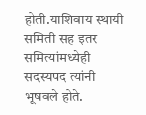होती.याशिवाय स्थायी समिती सह इतर समित्यांमध्येही सदस्यपद त्यांनी भूषवले होते.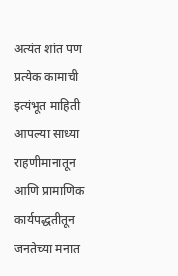अत्यंत शांत पण प्रत्येक कामाची इत्यंभूत माहिती आपल्या साध्या राहणीमानातून आणि प्रामाणिक कार्यपद्धतीतून जनतेच्या मनात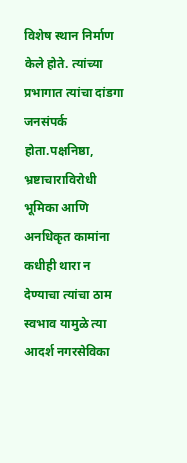विशेष स्थान निर्माण केले होते. त्यांच्या प्रभागात त्यांचा दांडगा जनसंपर्क होता.पक्षनिष्ठा, भ्रष्टाचाराविरोधी भूमिका आणि अनधिकृत कामांना कधीही थारा न देण्याचा त्यांचा ठाम स्वभाव यामुळे त्या आदर्श नगरसेविका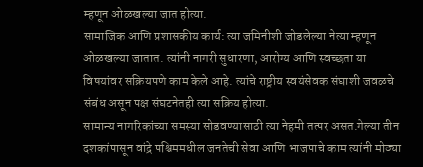म्हणून ओळखल्या जात होत्या.
सामाजिक आणि प्रशासकीय कार्य: त्या जमिनीशी जोडलेल्या नेत्या म्हणून ओळखल्या जातात. त्यांनी नागरी सुधारणा, आरोग्य आणि स्वच्छता या विषयांवर सक्रियपणे काम केले आहे. त्यांचे राष्ट्रीय स्वयंसेवक संघाशी जवळचे संबंध असून पक्ष संघटनेतही त्या सक्रिय होत्या.
सामान्य नागरिकांच्या समस्या सोडवण्यासाठी त्या नेहमी तत्पर असत.गेल्या तीन दशकांपासून वांद्रे पश्चिममधील जनतेची सेवा आणि भाजपाचे काम त्यांनी मोठ्या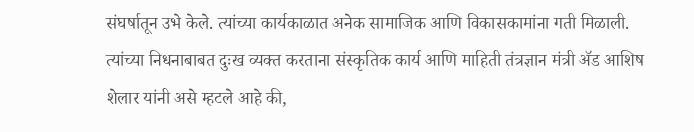संघर्षातून उभे केले. त्यांच्या कार्यकाळात अनेक सामाजिक आणि विकासकामांना गती मिळाली.
त्यांच्या निधनाबाबत दुःख व्यक्त करताना संस्कृतिक कार्य आणि माहिती तंत्रज्ञान मंत्री ॲड आशिष शेलार यांनी असे म्हटले आहे की,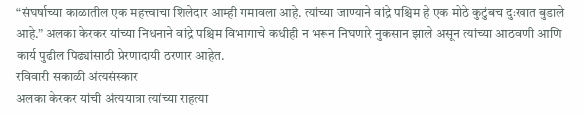“संघर्षाच्या काळातील एक महत्त्वाचा शिलेदार आम्ही गमावला आहे. त्यांच्या जाण्याने वांद्रे पश्चिम हे एक मोठे कुटुंबच दुःखात बुडाले आहे.” अलका केरकर यांच्या निधनाने वांद्रे पश्चिम विभागाचे कधीही न भरून निघणारे नुकसान झाले असून त्यांच्या आठवणी आणि कार्य पुढील पिढ्यांसाठी प्रेरणादायी ठरणार आहेत.
रविवारी सकाळी अंत्यसंस्कार
अलका केरकर यांची अंत्ययात्रा त्यांच्या राहत्या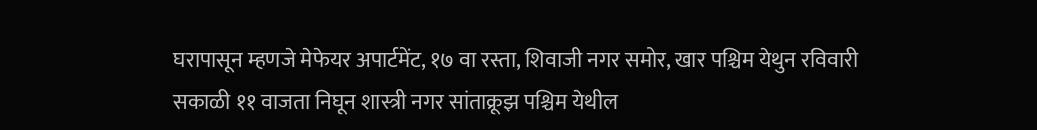घरापासून म्हणजे मेफेयर अपार्टमेंट, १७ वा रस्ता, शिवाजी नगर समोर, खार पश्चिम येथुन रविवारी सकाळी ११ वाजता निघून शास्त्री नगर सांताक्रूझ पश्चिम येथील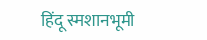हिंदू स्मशानभूमी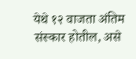येथे १२ वाजता अंतिम संस्कार होतील, असे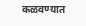कळवण्यात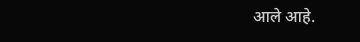आले आहे.